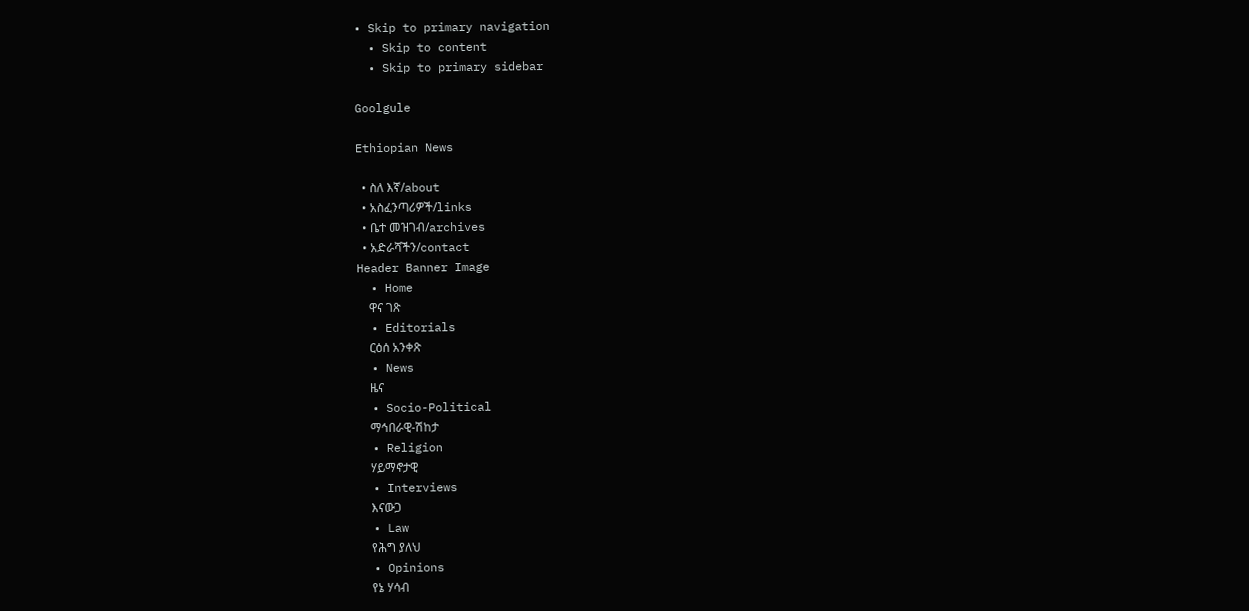• Skip to primary navigation
  • Skip to content
  • Skip to primary sidebar

Goolgule

Ethiopian News

  • ስለ እኛ/about
  • አስፈንጣሪዎች/links
  • ቤተ መዝገብ/archives
  • አድራሻችን/contact
Header Banner Image
  • Home
    ዋና ገጽ
  • Editorials
    ርዕሰ አንቀጽ
  • News
    ዜና
  • Socio-Political
    ማኅበራዊ-ሽከታ
  • Religion
    ሃይማኖታዊ
  • Interviews
    እናውጋ
  • Law
    የሕግ ያለህ
  • Opinions
    የኔ ሃሳብ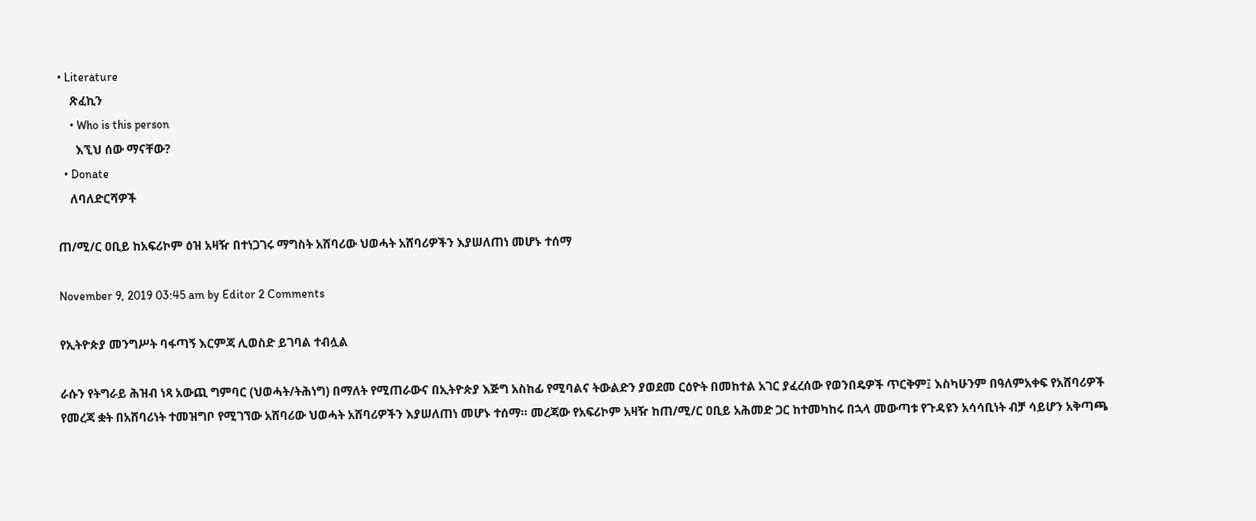• Literature
    ጽፈኪን
    • Who is this person
      እኚህ ሰው ማናቸው?
  • Donate
    ለባለድርሻዎች

ጠ/ሚ/ር ዐቢይ ከአፍሪኮም ዕዝ አዛዥ በተነጋገሩ ማግስት አሸባሪው ህወሓት አሸባሪዎችን እያሠለጠነ መሆኑ ተሰማ

November 9, 2019 03:45 am by Editor 2 Comments

የኢትዮጵያ መንግሥት ባፋጣኝ እርምጃ ሊወስድ ይገባል ተብሏል

ራሱን የትግራይ ሕዝብ ነጻ አውጪ ግምባር (ህወሓት/ትሕነግ) በማለት የሚጠራውና በኢትዮጵያ እጅግ አስከፊ የሚባልና ትውልድን ያወደመ ርዕዮት በመከተል አገር ያፈረሰው የወንበዴዎች ጥርቅም፤ እስካሁንም በዓለምአቀፍ የአሸባሪዎች የመረጃ ቋት በአሸባሪነት ተመዝግቦ የሚገኘው አሸባሪው ህወሓት አሸባሪዎችን እያሠለጠነ መሆኑ ተሰማ። መረጃው የአፍሪኮም አዛዥ ከጠ/ሚ/ር ዐቢይ አሕመድ ጋር ከተመካከሩ በኋላ መውጣቱ የጉዳዩን አሳሳቢነት ብቻ ሳይሆን አቅጣጫ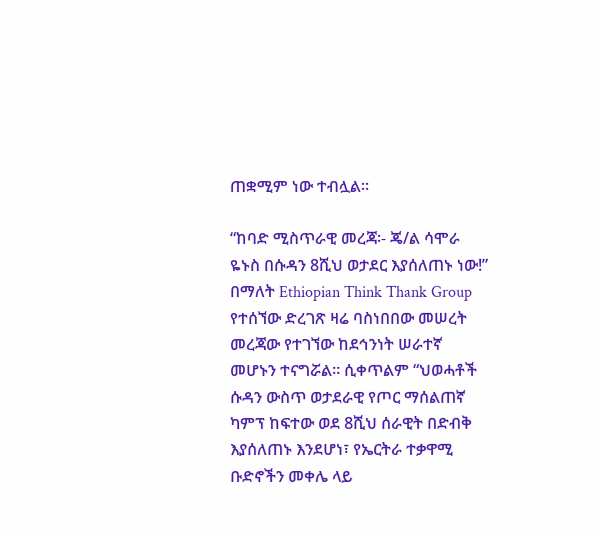ጠቋሚም ነው ተብሏል።

“ከባድ ሚስጥራዊ መረጃ፡- ጄ/ል ሳሞራ ዬኑስ በሱዳን 8ሺህ ወታደር እያሰለጠኑ ነው!” በማለት Ethiopian Think Thank Group የተሰኘው ድረገጽ ዛሬ ባስነበበው መሠረት መረጃው የተገኘው ከደኅንነት ሠራተኛ መሆኑን ተናግሯል። ሲቀጥልም “ህወሓቶች ሱዳን ውስጥ ወታደራዊ የጦር ማሰልጠኛ ካምፕ ከፍተው ወደ 8ሺህ ሰራዊት በድብቅ እያሰለጠኑ እንደሆነ፣ የኤርትራ ተቃዋሚ ቡድኖችን መቀሌ ላይ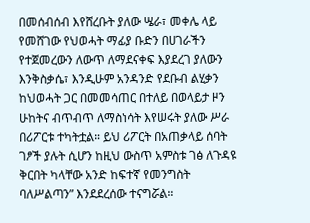በመሰብሰብ እየሸረቡት ያለው ሤራ፣ መቀሌ ላይ የመሸገው የህወሓት ማፊያ ቡድን በሀገራችን የተጀመረውን ለውጥ ለማደናቀፍ እያደረገ ያለውን እንቅስቃሴ፣ እንዲሁም አንዳንድ የደቡብ ልሂቃን ከህወሓት ጋር በመመሳጠር በተለይ በወላይታ ዞን ሁከትና ብጥብጥ ለማስነሳት እየሠሩት ያለው ሥራ በሪፖርቱ ተካትቷል። ይህ ሪፖርት በአጠቃላይ ሰባት ገፆች ያሉት ሲሆን ከዚህ ውስጥ አምስቱ ገፅ ለጉዳዩ ቅርበት ካላቸው አንድ ከፍተኛ የመንግስት ባለሥልጣን” እንደደረሰው ተናግሯል።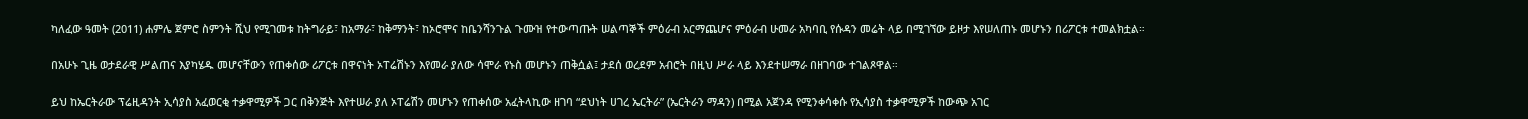ካለፈው ዓመት (2011) ሐምሌ ጀምሮ ስምንት ሺህ የሚገመቱ ከትግራይ፣ ከአማራ፣ ከቅማንት፣ ከኦሮሞና ከቤንሻንጉል ጉሙዝ የተውጣጡት ሠልጣኞች ምዕራብ አርማጨሆና ምዕራብ ሁመራ አካባቢ የሱዳን መሬት ላይ በሚገኘው ይዞታ እየሠለጠኑ መሆኑን በሪፖርቱ ተመልክቷል።

በአሁኑ ጊዜ ወታደራዊ ሥልጠና እያካሄዱ መሆናቸውን የጠቀሰው ሪፖርቱ በዋናነት ኦፐሬሽኑን እየመራ ያለው ሳሞራ የኑስ መሆኑን ጠቅሷል፤ ታደሰ ወረደም አብሮት በዚህ ሥራ ላይ እንደተሠማራ በዘገባው ተገልጾዋል።

ይህ ከኤርትራው ፕሬዚዳንት ኢሳያስ አፈወርቂ ተቃዋሚዎች ጋር በቅንጅት እየተሠራ ያለ ኦፐሬሽን መሆኑን የጠቀሰው አፈትላኪው ዘገባ “ደህነት ሀገረ ኤርትራ” (ኤርትራን ማዳን) በሚል አጀንዳ የሚንቀሳቀሱ የኢሳያስ ተቃዋሚዎች ከውጭ አገር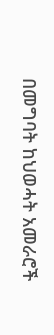በመግባት ከህወሓት አመራሮች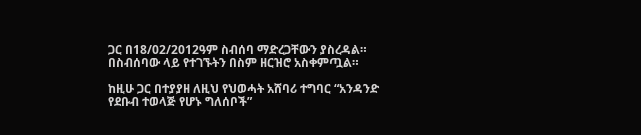ጋር በ18/02/2012ዓም ስብሰባ ማድረጋቸውን ያስረዳል። በስብሰባው ላይ የተገኙትን በስም ዘርዝሮ አስቀምጧል።

ከዚሁ ጋር በተያያዘ ለዚህ የህወሓት አሸባሪ ተግባር “አንዳንድ የደቡብ ተወላጅ የሆኑ ግለሰቦች”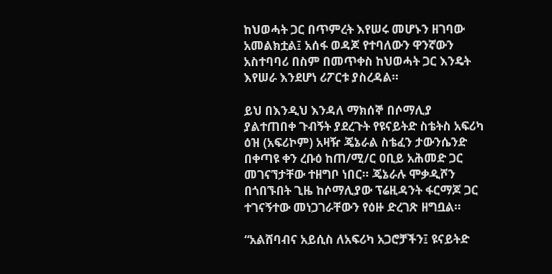ከህወሓት ጋር በጥምረት እየሠሩ መሆኑን ዘገባው አመልክቷል፤ አሰፋ ወዳጆ የተባለውን ዋንኛውን አስተባባሪ በስም በመጥቀስ ከህወሓት ጋር እንዴት እየሠራ እንደሆነ ሪፖርቱ ያስረዳል።

ይህ በእንዲህ እንዳለ ማክሰኞ በሶማሊያ ያልተጠበቀ ጉብኝት ያደረጉት የዩናይትድ ስቴትስ አፍሪካ ዕዝ (አፍሪኮም) አዛዥ ጄኔራል ስቴፈን ታውንሴንድ በቀጣዩ ቀን ረቡዕ ከጠ/ሚ/ር ዐቢይ አሕመድ ጋር መገናኘታቸው ተዘግቦ ነበር። ጄኔራሉ ሞቃዲሾን በጎበኙበት ጊዜ ከሶማሊያው ፕሬዚዳንት ፋርማጆ ጋር ተገናኝተው መነጋገራቸውን የዕዙ ድረገጽ ዘግቧል።

“አልሸባብና አይሲስ ለአፍሪካ አጋሮቻችን፤ ዩናይትድ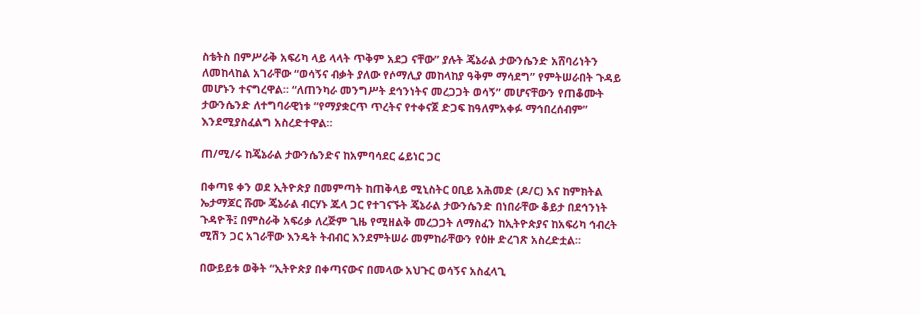ስቴትስ በምሥራቅ አፍሪካ ላይ ላላት ጥቅም አደጋ ናቸው” ያሉት ጄኔራል ታውንሴንድ አሸባሪነትን ለመከላከል አገራቸው “ወሳኝና ብቃት ያለው የሶማሊያ መከላከያ ዓቅም ማሳደግ” የምትሠራበት ጉዳይ መሆኑን ተናግረዋል። “ለጠንካራ መንግሥት ደኅንነትና መረጋጋት ወሳኝ” መሆናቸውን የጠቆሙት ታውንሴንድ ለተግባራዊነቱ “የማያቋርጥ ጥረትና የተቀናጀ ድጋፍ ከዓለምአቀፉ ማኅበረሰብም” እንደሚያስፈልግ አስረድተዋል።

ጠ/ሚ/ሩ ከጄኔራል ታውንሴንድና ከአምባሳደር ሬይነር ጋር

በቀጣዩ ቀን ወደ ኢትዮጵያ በመምጣት ከጠቅላይ ሚኒስትር ዐቢይ አሕመድ (ዶ/ር) እና ከምክትል ኤታማጆር ሹሙ ጄኔራል ብርሃኑ ጁላ ጋር የተገናኙት ጄኔራል ታውንሴንድ በነበራቸው ቆይታ በደኅንነት ጉዳዮች፤ በምስራቅ አፍሪቃ ለረጅም ጊዜ የሚዘልቅ መረጋጋት ለማስፈን ከኢትዮጵያና ከአፍሪካ ኅብረት ሚሽን ጋር አገራቸው እንዴት ትብብር እንደምትሠራ መምከራቸውን የዕዙ ድረገጽ አስረድቷል።

በውይይቱ ወቅት “ኢትዮጵያ በቀጣናውና በመላው አህጉር ወሳኝና አስፈላጊ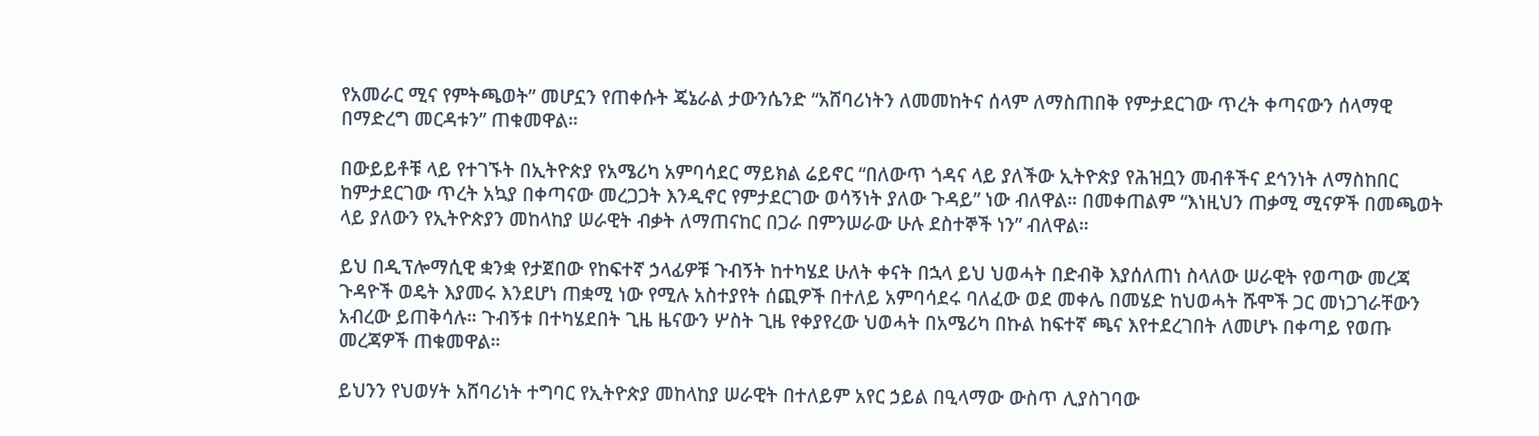የአመራር ሚና የምትጫወት” መሆኗን የጠቀሱት ጄኔራል ታውንሴንድ “አሸባሪነትን ለመመከትና ሰላም ለማስጠበቅ የምታደርገው ጥረት ቀጣናውን ሰላማዊ በማድረግ መርዳቱን” ጠቁመዋል።

በውይይቶቹ ላይ የተገኙት በኢትዮጵያ የአሜሪካ አምባሳደር ማይክል ሬይኖር “በለውጥ ጎዳና ላይ ያለችው ኢትዮጵያ የሕዝቧን መብቶችና ደኅንነት ለማስከበር ከምታደርገው ጥረት አኳያ በቀጣናው መረጋጋት እንዲኖር የምታደርገው ወሳኝነት ያለው ጉዳይ” ነው ብለዋል። በመቀጠልም “እነዚህን ጠቃሚ ሚናዎች በመጫወት ላይ ያለውን የኢትዮጵያን መከላከያ ሠራዊት ብቃት ለማጠናከር በጋራ በምንሠራው ሁሉ ደስተኞች ነን” ብለዋል።

ይህ በዲፕሎማሲዊ ቋንቋ የታጀበው የከፍተኛ ኃላፊዎቹ ጉብኝት ከተካሄደ ሁለት ቀናት በኋላ ይህ ህወሓት በድብቅ እያሰለጠነ ስላለው ሠራዊት የወጣው መረጃ ጉዳዮች ወዴት እያመሩ እንደሆነ ጠቋሚ ነው የሚሉ አስተያየት ሰጪዎች በተለይ አምባሳደሩ ባለፈው ወደ መቀሌ በመሄድ ከህወሓት ሹሞች ጋር መነጋገራቸውን አብረው ይጠቅሳሉ። ጉብኝቱ በተካሄደበት ጊዜ ዜናውን ሦስት ጊዜ የቀያየረው ህወሓት በአሜሪካ በኩል ከፍተኛ ጫና እየተደረገበት ለመሆኑ በቀጣይ የወጡ መረጃዎች ጠቁመዋል።

ይህንን የህወሃት አሸባሪነት ተግባር የኢትዮጵያ መከላከያ ሠራዊት በተለይም አየር ኃይል በዒላማው ውስጥ ሊያስገባው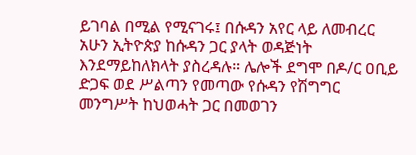ይገባል በሚል የሚናገሩ፤ በሱዳን አየር ላይ ለመብረር አሁን ኢትዮጵያ ከሱዳን ጋር ያላት ወዳጅነት እንደማይከለክላት ያስረዳሉ። ሌሎች ደግሞ በዶ/ር ዐቢይ ድጋፍ ወደ ሥልጣን የመጣው የሱዳን የሽግግር መንግሥት ከህወሓት ጋር በመወገን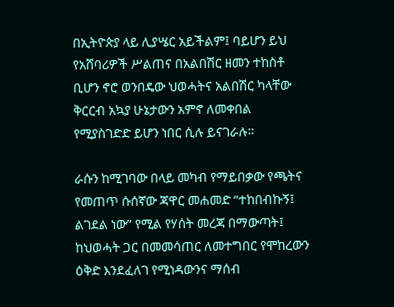በኢትዮጵያ ላይ ሊያሤር አይችልም፤ ባይሆን ይህ የአሸባሪዎች ሥልጠና በአልበሽር ዘመን ተከስቶ ቢሆን ኖሮ ወንበዴው ህወሓትና አልበሽር ካላቸው ቅርርብ አኳያ ሁኔታውን አምኖ ለመቀበል የሚያስገድድ ይሆን ነበር ሲሉ ይናገራሉ።

ራሱን ከሚገባው በላይ መካብ የማይበቃው የጫትና የመጠጥ ሱሰኛው ጃዋር መሐመድ “ተከበብኩኝ፤ ልገደል ነው” የሚል የሃሰት መረጃ በማውጣት፤ ከህወሓት ጋር በመመሳጠር ለመተግበር የሞከረውን ዕቅድ እንደፈለገ የሚነዳውንና ማሰብ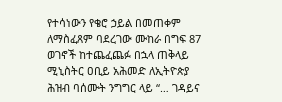የተሳነውን የቄሮ ኃይል በመጠቀም ለማስፈጸም ባደረገው ሙከራ በግፍ 87 ወገኖች ከተጨፈጨፉ በኋላ ጠቅላይ ሚኒስትር ዐቢይ አሕመድ ለኢትዮጵያ ሕዝብ ባሰሙት ንግግር ላይ “… ገዳይና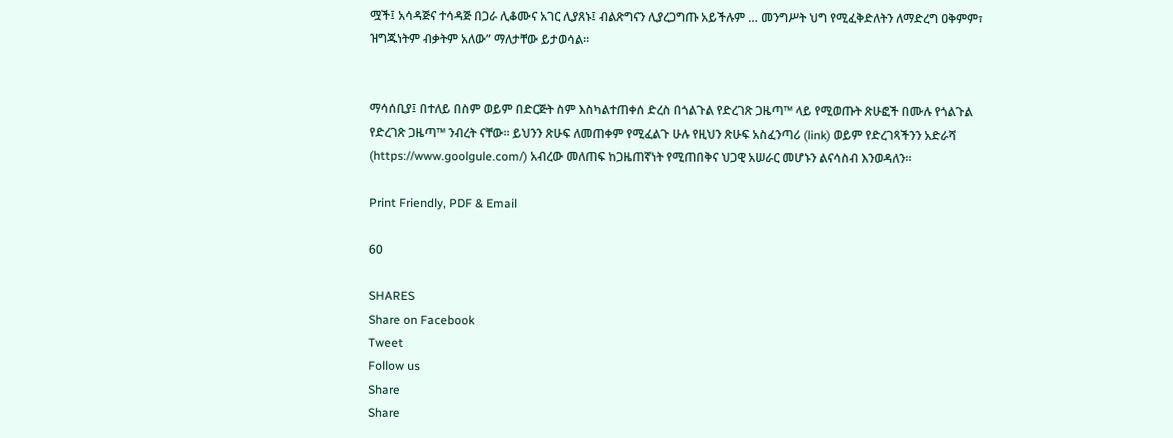ሟች፤ አሳዳጅና ተሳዳጅ በጋራ ሊቆሙና አገር ሊያጸኑ፤ ብልጽግናን ሊያረጋግጡ አይችሉም … መንግሥት ህግ የሚፈቅድለትን ለማድረግ ዐቅምም፣ ዝግጁነትም ብቃትም አለው” ማለታቸው ይታወሳል።


ማሳሰቢያ፤ በተለይ በስም ወይም በድርጅት ስም እስካልተጠቀሰ ድረስ በጎልጉል የድረገጽ ጋዜጣ™ ላይ የሚወጡት ጽሁፎች በሙሉ የጎልጉል የድረገጽ ጋዜጣ™ ንብረት ናቸው። ይህንን ጽሁፍ ለመጠቀም የሚፈልጉ ሁሉ የዚህን ጽሁፍ አስፈንጣሪ (link) ወይም የድረገጻችንን አድራሻ (https://www.goolgule.com/) አብረው መለጠፍ ከጋዜጠኛነት የሚጠበቅና ህጋዊ አሠራር መሆኑን ልናሳስብ እንወዳለን።

Print Friendly, PDF & Email

60

SHARES
Share on Facebook
Tweet
Follow us
Share
Share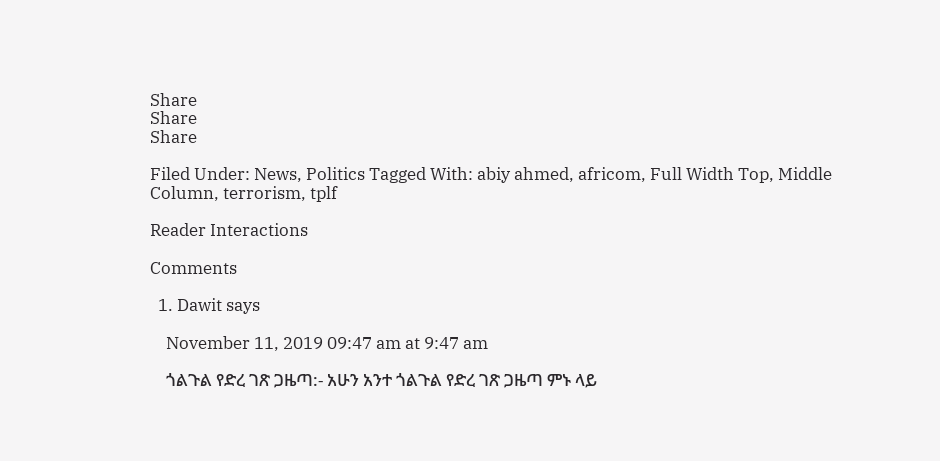Share
Share
Share

Filed Under: News, Politics Tagged With: abiy ahmed, africom, Full Width Top, Middle Column, terrorism, tplf

Reader Interactions

Comments

  1. Dawit says

    November 11, 2019 09:47 am at 9:47 am

    ጎልጉል የድረ ገጽ ጋዜጣ:- አሁን አንተ ጎልጉል የድረ ገጽ ጋዜጣ ምኑ ላይ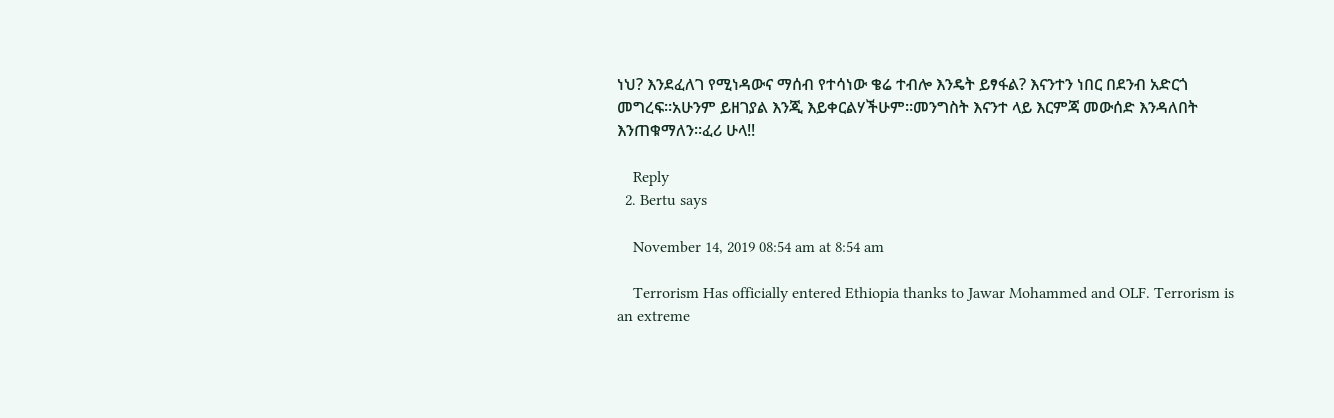ነህ? እንደፈለገ የሚነዳውና ማሰብ የተሳነው ቄሬ ተብሎ እንዴት ይፃፋል? እናንተን ነበር በደንብ አድርጎ መግረፍ።አሁንም ይዘገያል እንጂ እይቀርልሃችሁም።መንግስት እናንተ ላይ እርምጃ መውሰድ እንዳለበት እንጠቁማለን።ፈሪ ሁላ!!

    Reply
  2. Bertu says

    November 14, 2019 08:54 am at 8:54 am

    Terrorism Has officially entered Ethiopia thanks to Jawar Mohammed and OLF. Terrorism is an extreme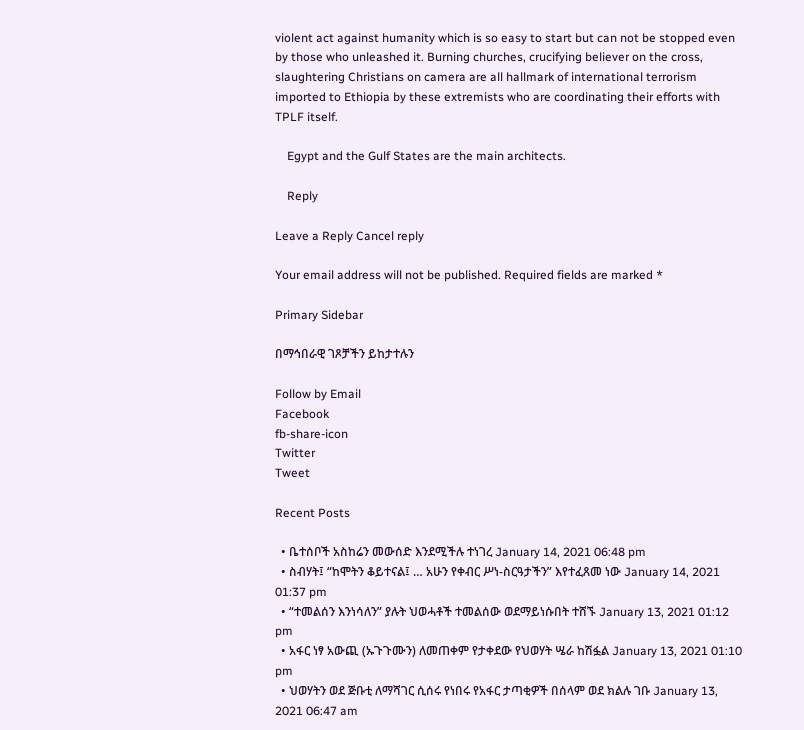violent act against humanity which is so easy to start but can not be stopped even by those who unleashed it. Burning churches, crucifying believer on the cross, slaughtering Christians on camera are all hallmark of international terrorism imported to Ethiopia by these extremists who are coordinating their efforts with TPLF itself.

    Egypt and the Gulf States are the main architects.

    Reply

Leave a Reply Cancel reply

Your email address will not be published. Required fields are marked *

Primary Sidebar

በማኅበራዊ ገጾቻችን ይከታተሉን

Follow by Email
Facebook
fb-share-icon
Twitter
Tweet

Recent Posts

  • ቤተሰቦች አስከሬን መውሰድ እንደሚችሉ ተነገረ January 14, 2021 06:48 pm
  • ስብሃት፤ “ከሞትን ቆይተናል፤ … አሁን የቀብር ሥነ-ስርዓታችን” እየተፈጸመ ነው January 14, 2021 01:37 pm
  • “ተመልሰን እንነሳለን” ያሉት ህወሓቶች ተመልሰው ወደማይነሱበት ተሸኙ January 13, 2021 01:12 pm
  • አፋር ነፃ አውጪ (ኡጉጉሙን) ለመጠቀም የታቀደው የህወሃት ሤራ ከሽፏል January 13, 2021 01:10 pm
  • ህወሃትን ወደ ጅቡቲ ለማሻገር ሲሰሩ የነበሩ የአፋር ታጣቂዎች በሰላም ወደ ክልሉ ገቡ January 13, 2021 06:47 am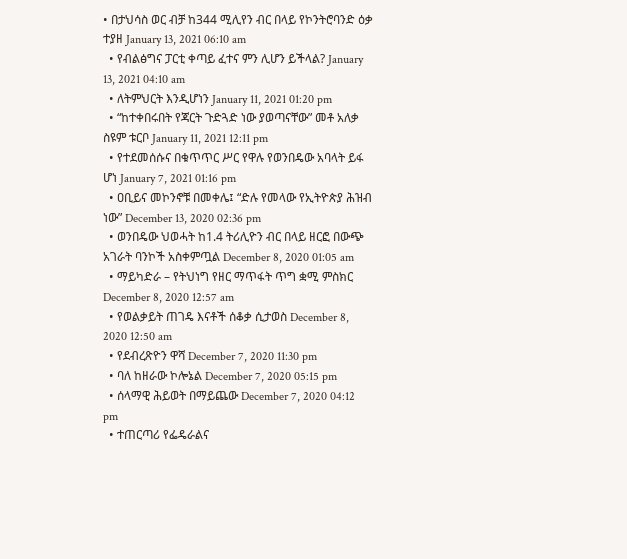• በታህሳስ ወር ብቻ ከ344 ሚሊየን ብር በላይ የኮንትሮባንድ ዕቃ ተያዘ January 13, 2021 06:10 am
  • የብልፅግና ፓርቲ ቀጣይ ፈተና ምን ሊሆን ይችላል? January 13, 2021 04:10 am
  • ለትምህርት እንዲሆነን January 11, 2021 01:20 pm
  • “ከተቀበሩበት የጃርት ጉድጓድ ነው ያወጣናቸው” መቶ አለቃ ስዩም ቱርቦ January 11, 2021 12:11 pm
  • የተደመሰሱና በቁጥጥር ሥር የዋሉ የወንበዴው አባላት ይፋ ሆነ January 7, 2021 01:16 pm
  • ዐቢይና መኮንኖቹ በመቀሌ፤ “ድሉ የመላው የኢትዮጵያ ሕዝብ ነው” December 13, 2020 02:36 pm
  • ወንበዴው ህወሓት ከ1.4 ትሪሊዮን ብር በላይ ዘርፎ በውጭ አገራት ባንኮች አስቀምጧል December 8, 2020 01:05 am
  • ማይካድራ – የትህነግ የዘር ማጥፋት ጥግ ቋሚ ምስክር December 8, 2020 12:57 am
  • የወልቃይት ጠገዴ እናቶች ሰቆቃ ሲታወስ December 8, 2020 12:50 am
  • የደብረጽዮን ዋሻ December 7, 2020 11:30 pm
  • ባለ ከዘራው ኮሎኔል December 7, 2020 05:15 pm
  • ሰላማዊ ሕይወት በማይጨው December 7, 2020 04:12 pm
  • ተጠርጣሪ የፌዴራልና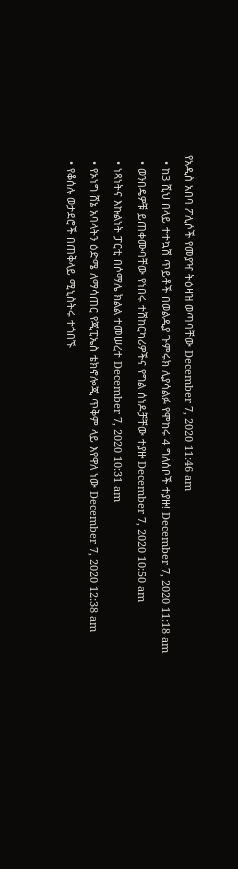የአዲስ አበባ ፖሊሶች የመያዣ ትዕዛዝ ወጣባቸው December 7, 2020 11:46 am
  • ከ3 ሺህ በላይ ተተኳሽ ጥይቶች በወልዲያ ጉምሩክ ሊያሳልፉ የሞከሩ 4 ግለሰቦች ተያዙ! December 7, 2020 11:18 am
  • ወንበዴዎቹ ይጠቀሙባቸው የነበሩ ተሽከርካሪዎችና የግል ሰነዶቻቸው ተያዙ December 7, 2020 10:50 am
  • ነጻነትና እኩልነት ፓርቲ በሶማሌ ክልል ተመሠረተ December 7, 2020 10:31 am
  • የኦነግ ሸኔ አባላትን ዕድሜ ለማሳጠር የጂፒኤስ ቴክኖሎጂ ጥቅም ላይ እየዋለ ነው December 7, 2020 12:38 am
  • የቆሰሉ ወታደሮች በጠቅላይ ሚኒስትሩ ተጎበኙ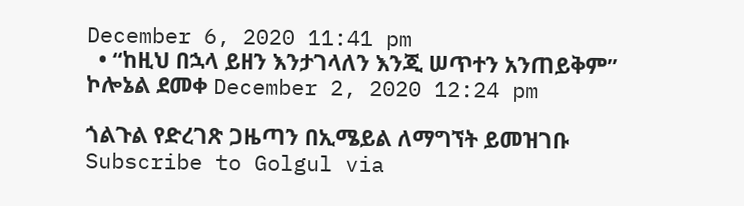December 6, 2020 11:41 pm
  • “ከዚህ በኋላ ይዘን እንታገላለን እንጂ ሠጥተን አንጠይቅም” ኮሎኔል ደመቀ December 2, 2020 12:24 pm

ጎልጉል የድረገጽ ጋዜጣን በኢሜይል ለማግኘት ይመዝገቡ Subscribe to Golgul via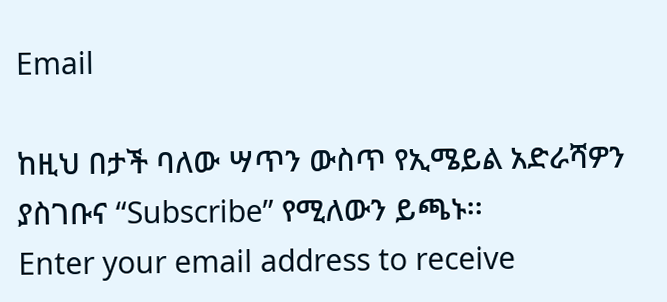Email

ከዚህ በታች ባለው ሣጥን ውስጥ የኢሜይል አድራሻዎን ያስገቡና “Subscribe” የሚለውን ይጫኑ፡፡
Enter your email address to receive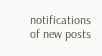notifications of new posts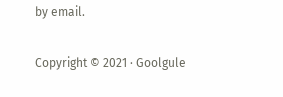by email.

Copyright © 2021 · Goolgule